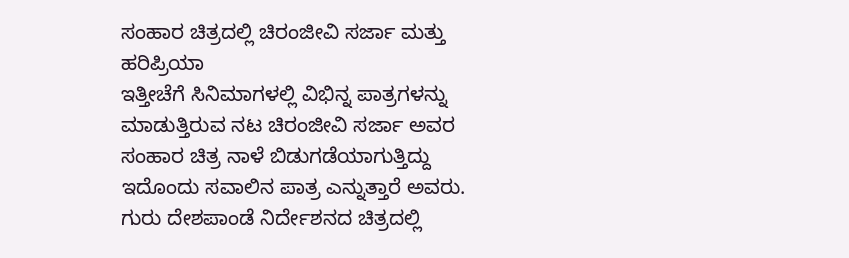ಸಂಹಾರ ಚಿತ್ರದಲ್ಲಿ ಚಿರಂಜೀವಿ ಸರ್ಜಾ ಮತ್ತು ಹರಿಪ್ರಿಯಾ
ಇತ್ತೀಚೆಗೆ ಸಿನಿಮಾಗಳಲ್ಲಿ ವಿಭಿನ್ನ ಪಾತ್ರಗಳನ್ನು ಮಾಡುತ್ತಿರುವ ನಟ ಚಿರಂಜೀವಿ ಸರ್ಜಾ ಅವರ ಸಂಹಾರ ಚಿತ್ರ ನಾಳೆ ಬಿಡುಗಡೆಯಾಗುತ್ತಿದ್ದು ಇದೊಂದು ಸವಾಲಿನ ಪಾತ್ರ ಎನ್ನುತ್ತಾರೆ ಅವರು. ಗುರು ದೇಶಪಾಂಡೆ ನಿರ್ದೇಶನದ ಚಿತ್ರದಲ್ಲಿ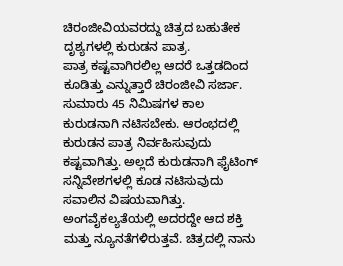ಚಿರಂಜೀವಿಯವರದ್ದು ಚಿತ್ರದ ಬಹುತೇಕ ದೃಶ್ಯಗಳಲ್ಲಿ ಕುರುಡನ ಪಾತ್ರ.
ಪಾತ್ರ ಕಷ್ಟವಾಗಿರಲಿಲ್ಲ ಆದರೆ ಒತ್ತಡದಿಂದ ಕೂಡಿತ್ತು ಎನ್ನುತ್ತಾರೆ ಚಿರಂಜೀವಿ ಸರ್ಜಾ. ಸುಮಾರು 45 ನಿಮಿಷಗಳ ಕಾಲ ಕುರುಡನಾಗಿ ನಟಿಸಬೇಕು. ಆರಂಭದಲ್ಲಿ ಕುರುಡನ ಪಾತ್ರ ನಿರ್ವಹಿಸುವುದು ಕಷ್ಟವಾಗಿತ್ತು. ಅಲ್ಲದೆ ಕುರುಡನಾಗಿ ಫೈಟಿಂಗ್ ಸನ್ನಿವೇಶಗಳಲ್ಲಿ ಕೂಡ ನಟಿಸುವುದು ಸವಾಲಿನ ವಿಷಯವಾಗಿತ್ತು.
ಅಂಗವೈಕಲ್ಯತೆಯಲ್ಲಿ ಅದರದ್ದೇ ಆದ ಶಕ್ತಿ ಮತ್ತು ನ್ಯೂನತೆಗಳಿರುತ್ತವೆ. ಚಿತ್ರದಲ್ಲಿ ನಾನು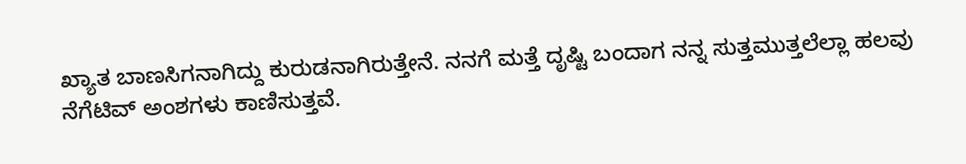ಖ್ಯಾತ ಬಾಣಸಿಗನಾಗಿದ್ದು ಕುರುಡನಾಗಿರುತ್ತೇನೆ. ನನಗೆ ಮತ್ತೆ ದೃಷ್ಟಿ ಬಂದಾಗ ನನ್ನ ಸುತ್ತಮುತ್ತಲೆಲ್ಲಾ ಹಲವು ನೆಗೆಟಿವ್ ಅಂಶಗಳು ಕಾಣಿಸುತ್ತವೆ.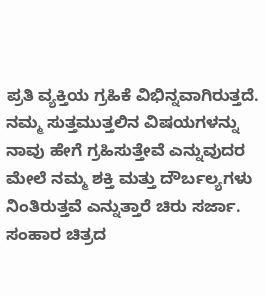ಪ್ರತಿ ವ್ಯಕ್ತಿಯ ಗ್ರಹಿಕೆ ವಿಭಿನ್ನವಾಗಿರುತ್ತದೆ. ನಮ್ಮ ಸುತ್ತಮುತ್ತಲಿನ ವಿಷಯಗಳನ್ನು ನಾವು ಹೇಗೆ ಗ್ರಹಿಸುತ್ತೇವೆ ಎನ್ನುವುದರ ಮೇಲೆ ನಮ್ಮ ಶಕ್ತಿ ಮತ್ತು ದೌರ್ಬಲ್ಯಗಳು ನಿಂತಿರುತ್ತವೆ ಎನ್ನುತ್ತಾರೆ ಚಿರು ಸರ್ಜಾ.
ಸಂಹಾರ ಚಿತ್ರದ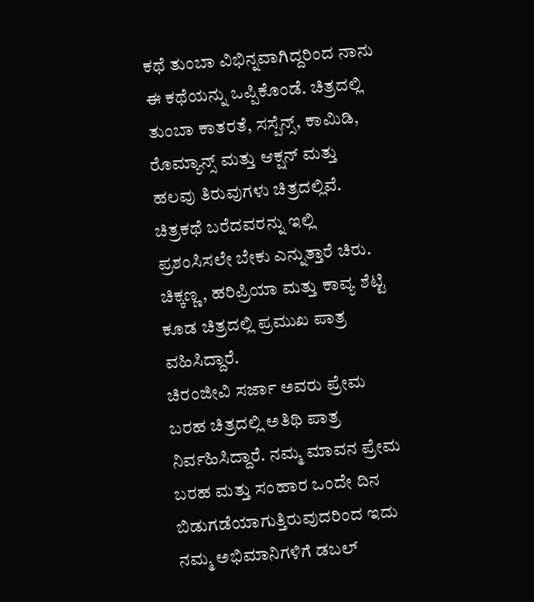ಕಥೆ ತುಂಬಾ ವಿಭಿನ್ನವಾಗಿದ್ದರಿಂದ ನಾನು ಈ ಕಥೆಯನ್ನು ಒಪ್ಪಿಕೊಂಡೆ. ಚಿತ್ರದಲ್ಲಿ ತುಂಬಾ ಕಾತರತೆ, ಸಸ್ಪೆನ್ಸ್, ಕಾಮಿಡಿ, ರೊಮ್ಯಾನ್ಸ್ ಮತ್ತು ಆಕ್ಷನ್ ಮತ್ತು ಹಲವು ತಿರುವುಗಳು ಚಿತ್ರದಲ್ಲಿವೆ. ಚಿತ್ರಕಥೆ ಬರೆದವರನ್ನು ಇಲ್ಲಿ ಪ್ರಶಂಸಿಸಲೇ ಬೇಕು ಎನ್ನುತ್ತಾರೆ ಚಿರು.
ಚಿಕ್ಕಣ್ಣ, ಹರಿಪ್ರಿಯಾ ಮತ್ತು ಕಾವ್ಯ ಶೆಟ್ಟಿ ಕೂಡ ಚಿತ್ರದಲ್ಲಿ ಪ್ರಮುಖ ಪಾತ್ರ ವಹಿಸಿದ್ದಾರೆ.
ಚಿರಂಜೀವಿ ಸರ್ಜಾ ಅವರು ಪ್ರೇಮ ಬರಹ ಚಿತ್ರದಲ್ಲಿ ಅತಿಥಿ ಪಾತ್ರ ನಿರ್ವಹಿಸಿದ್ದಾರೆ. ನಮ್ಮ ಮಾವನ ಪ್ರೇಮ ಬರಹ ಮತ್ತು ಸಂಹಾರ ಒಂದೇ ದಿನ ಬಿಡುಗಡೆಯಾಗುತ್ತಿರುವುದರಿಂದ ಇದು ನಮ್ಮ ಅಭಿಮಾನಿಗಳಿಗೆ ಡಬಲ್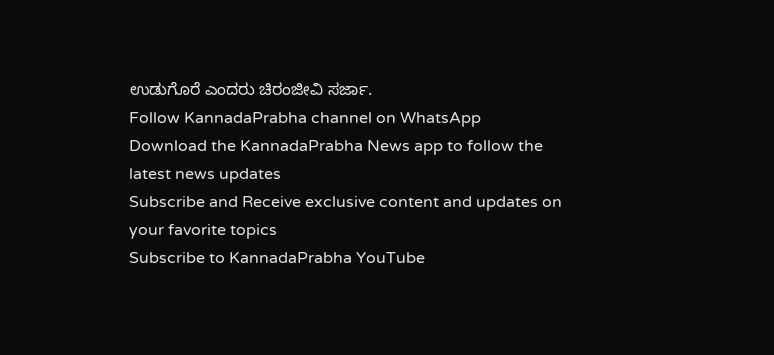ಉಡುಗೊರೆ ಎಂದರು ಚಿರಂಜೀವಿ ಸರ್ಜಾ.
Follow KannadaPrabha channel on WhatsApp
Download the KannadaPrabha News app to follow the latest news updates
Subscribe and Receive exclusive content and updates on your favorite topics
Subscribe to KannadaPrabha YouTube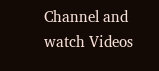Channel and watch Videos